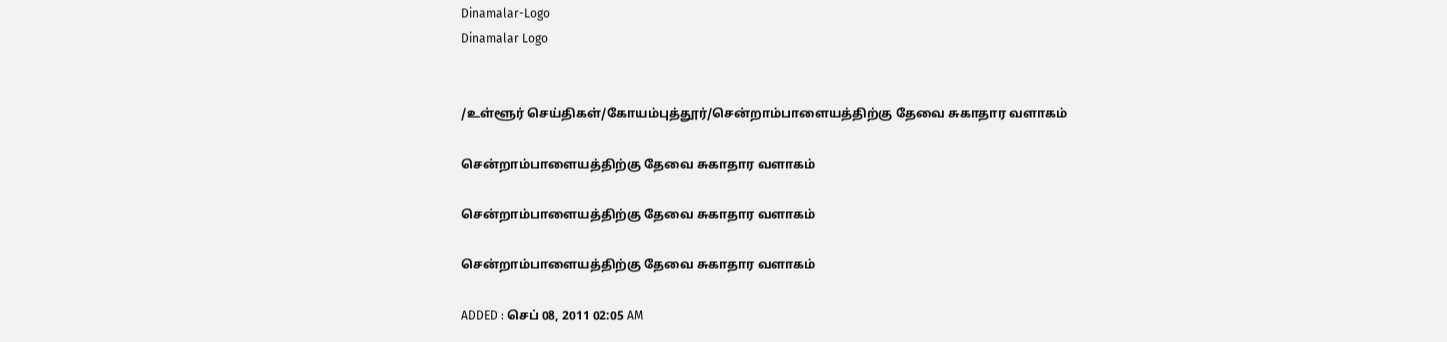Dinamalar-Logo
Dinamalar Logo


/உள்ளூர் செய்திகள்/கோயம்புத்தூர்/சென்றாம்பாளையத்திற்கு தேவை சுகாதார வளாகம்

சென்றாம்பாளையத்திற்கு தேவை சுகாதார வளாகம்

சென்றாம்பாளையத்திற்கு தேவை சுகாதார வளாகம்

சென்றாம்பாளையத்திற்கு தேவை சுகாதார வளாகம்

ADDED : செப் 08, 2011 02:05 AM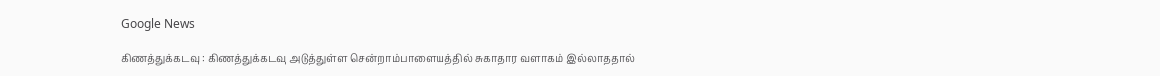Google News

கிணத்துக்கடவு : கிணத்துக்கடவு அடுத்துள்ள சென்றாம்பாளையத்தில் சுகாதார வளாகம் இல்லாததால்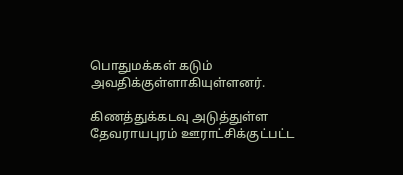பொதுமக்கள் கடும் அவதிக்குள்ளாகியுள்ளனர்.

கிணத்துக்கடவு அடுத்துள்ள தேவராயபுரம் ஊராட்சிக்குட்பட்ட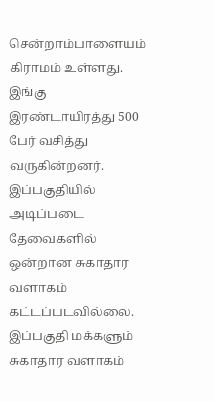சென்றாம்பாளையம் கிராமம் உள்ளது. இங்கு இரண்டாயிரத்து 500 பேர் வசித்து வருகின்றனர். இப்பகுதியில் அடிப்படை தேவைகளில் ஒன்றான சுகாதார வளாகம் கட்டப்படவில்லை. இப்பகுதி மக்களும் சுகாதார வளாகம்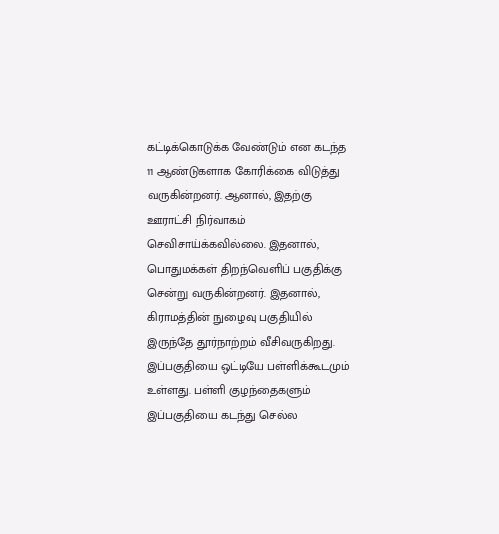கட்டிக்கொடுக்க வேண்டும் என கடந்த 11 ஆண்டுகளாக கோரிக்கை விடுத்து வருகின்றனர். ஆனால், இதற்கு ஊராட்சி நிர்வாகம் செவிசாய்க்கவில்லை. இதனால், பொதுமக்கள் திறந்வெளிப் பகுதிக்கு சென்று வருகின்றனர். இதனால், கிராமத்தின் நுழைவு பகுதியில் இருந்தே தூர்நாற்றம் வீசிவருகிறது. இப்பகுதியை ஒட்டியே பள்ளிக்கூடமும் உள்ளது. பள்ளி குழந்தைகளும் இப்பகுதியை கடந்து செல்ல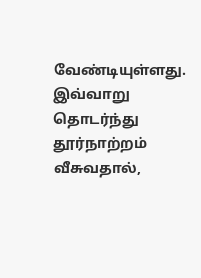வேண்டியுள்ளது. இவ்வாறு தொடர்ந்து தூர்நாற்றம் வீசுவதால்,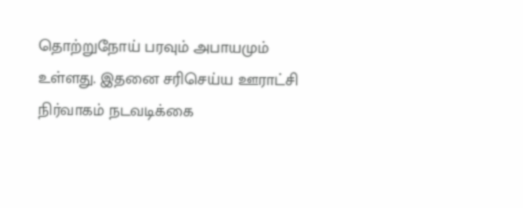தொற்றுநோய் பரவும் அபாயமும் உள்ளது. இதனை சரிசெய்ய ஊராட்சி நிர்வாகம் நடவடிக்கை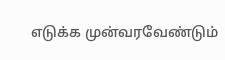எடுக்க முன்வரவேண்டும்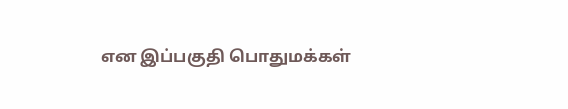என இப்பகுதி பொதுமக்கள்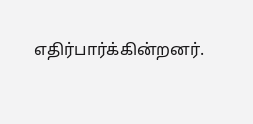எதிர்பார்க்கின்றனர்.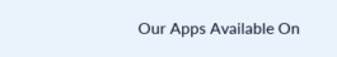Our Apps Available On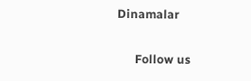Dinamalar

      Follow us